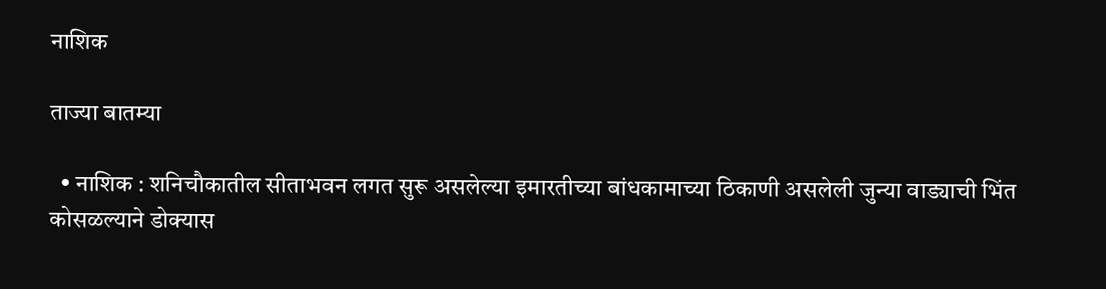नाशिक

ताज्या बातम्या

  • नाशिक : शनिचौकातील सीताभवन लगत सुरू असलेल्या इमारतीच्या बांधकामाच्या ठिकाणी असलेली जुन्या वाड्याची भिंत कोसळल्याने डोक्यास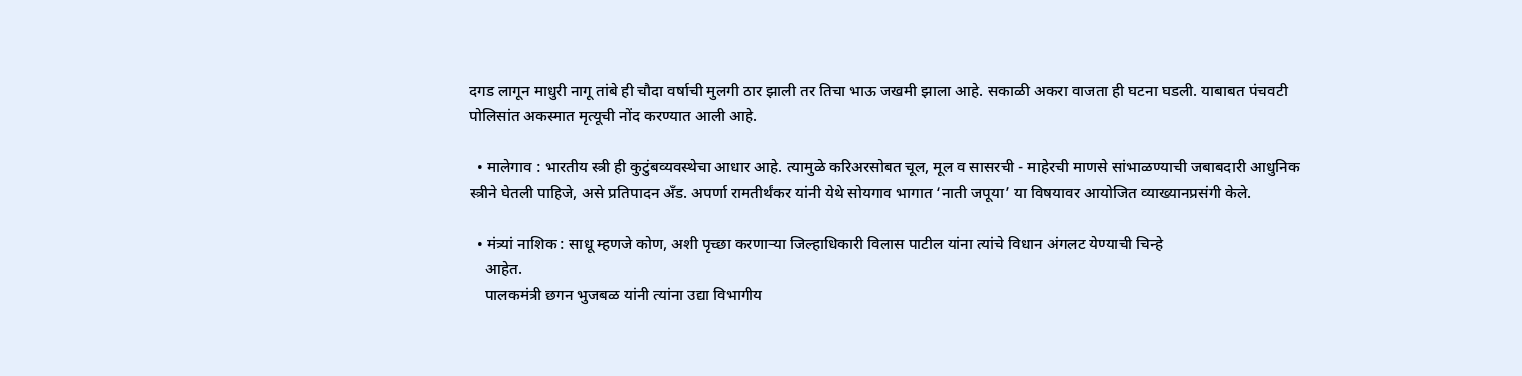दगड लागून माधुरी नागू तांबे ही चौदा वर्षाची मुलगी ठार झाली तर तिचा भाऊ जखमी झाला आहे. सकाळी अकरा वाजता ही घटना घडली. याबाबत पंचवटी पोलिसांत अकस्मात मृत्यूची नोंद करण्यात आली आहे.

  • मालेगाव : भारतीय स्त्री ही कुटुंबव्यवस्थेचा आधार आहे. त्यामुळे करिअरसोबत चूल, मूल व सासरची - माहेरची माणसे सांभाळण्याची जबाबदारी आधुनिक स्त्रीने घेतली पाहिजे, असे प्रतिपादन अँड. अपर्णा रामतीर्थंकर यांनी येथे सोयगाव भागात ‘नाती जपूया’ या विषयावर आयोजित व्याख्यानप्रसंगी केले.

  • मंत्र्यां नाशिक : साधू म्हणजे कोण, अशी पृच्छा करणार्‍या जिल्हाधिकारी विलास पाटील यांना त्यांचे विधान अंगलट येण्याची चिन्हे
    आहेत.
    पालकमंत्री छगन भुजबळ यांनी त्यांना उद्या विभागीय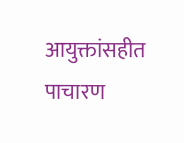आयुक्तांसहीत पाचारण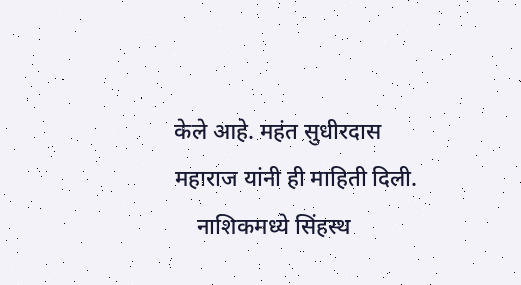केले आहे. महंत सुधीरदास महाराज यांनी ही माहिती दिली.
    नाशिकमध्ये सिंहस्थ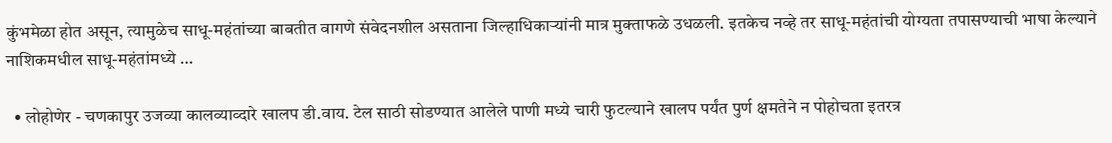कुंभमेळा होत असून, त्यामुळेच साधू-महंतांच्या बाबतीत वागणे संवेदनशील असताना जिल्हाधिकार्‍यांनी मात्र मुक्ताफळे उधळली. इतकेच नव्हे तर साधू-महंतांची योग्यता तपासण्याची भाषा केल्याने नाशिकमधील साधू-महंतांमध्ये …

  • लोहोणेर - चणकापुर उजव्या कालव्याव्दारे खालप डी.वाय. टेल साठी सोडण्यात आलेले पाणी मध्ये चारी फुटल्याने खालप पर्यंत पुर्ण क्षमतेने न पोहोचता इतरत्र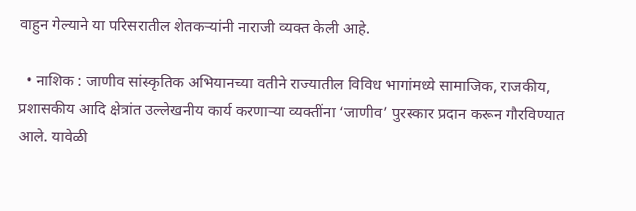वाहुन गेल्याने या परिसरातील शेतकर्‍यांनी नाराजी व्यक्त केली आहे.

  • नाशिक : जाणीव सांस्कृतिक अभियानच्या वतीने राज्यातील विविध भागांमध्ये सामाजिक, राजकीय, प्रशासकीय आदि क्षेत्रांत उल्लेखनीय कार्य करणार्‍या व्यक्तींना ‘जाणीव’ पुरस्कार प्रदान करून गौरविण्यात आले. यावेळी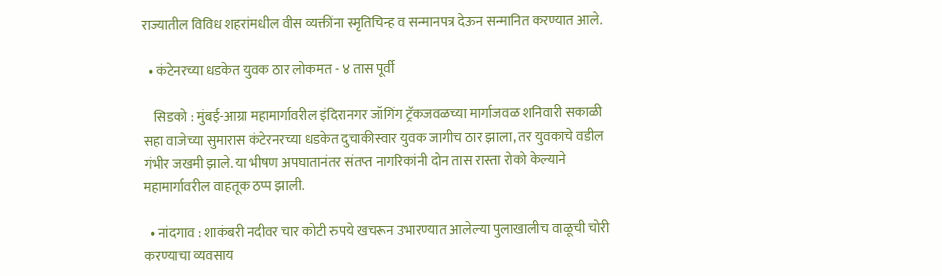राज्यातील विविध शहरांमधील वीस व्यक्तींना स्मृतिचिन्ह व सन्मानपत्र देऊन सन्मानित करण्यात आले.

  • कंटेनरच्या धडकेत युवक ठार लोकमत - ४ तास पूर्वी

    सिडको : मुंबई-आग्रा महामार्गावरील इंदिरानगर जॉगिंग ट्रॅकजवळच्या मार्गाजवळ शनिवारी सकाळी सहा वाजेच्या सुमारास कंटेरनरच्या धडकेत दुचाकीस्वार युवक जागीच ठार झाला, तर युवकाचे वडील गंभीर जखमी झाले. या भीषण अपघातानंतर संतप्त नागरिकांनी दोन तास रास्ता रोको केल्याने महामार्गावरील वाहतूक ठप्प झाली.

  • नांदगाव : शाकंबरी नदीवर चार कोटी रुपये खचरून उभारण्यात आलेल्या पुलाखालीच वाळूची चोरी करण्याचा व्यवसाय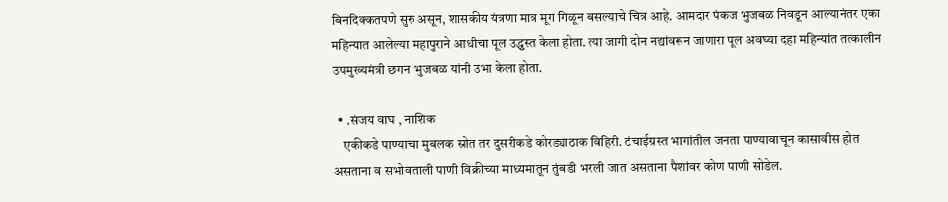बिनदिक्कतपणे सुरु असून, शासकीय यंत्रणा मात्र मूग गिळून बसल्याचे चित्र आहे. आमदार पंकज भुजबळ निवडून आल्यानंतर एका महिन्यात आलेल्या महापुराने आधीचा पूल उद्ध्वस्त केला होता. त्या जागी दोन नद्यांवरून जाणारा पूल अवघ्या दहा महिन्यांत तत्कालीन उपमुख्यमंत्री छगन भुजबळ यांनी उभा केला होता.

  • .संजय वाघ , नाशिक
    एकीकडे पाण्याचा मुबलक स्रोत तर दुसरीकडे कोरड्याठाक विहिरी. टंचाईग्रस्त भागांतील जनता पाण्यावाचून कासावीस होत असताना व सभोवताली पाणी विक्रीच्या माध्यमातून तुंबडी भरली जात असताना पैशांवर कोण पाणी सोडेल.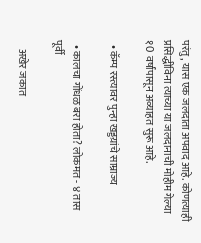परंतु, यास एक जलदाता अपवाद आहे. कोणत्याही प्रसिद्धीविना त्याच्या या जलदानाची मोहीम गेल्या १0 वर्षांपासून अव्याहत सुरू आहे.

  • कॅम्प रस्त्यावर पुन्हा खड्डय़ांचे साम्राज्य

  • कालचा गोंधळ बरा होता? लोकमत - ४ तास पूर्वी

    अखेर जकात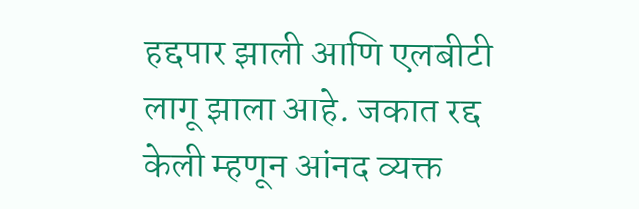हद्दपार झाली आणि एलबीटी लागू झाला आहे. जकात रद्द केली म्हणून आंनद व्यक्त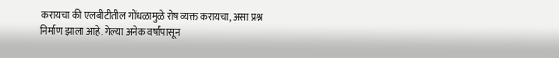करायचा की एलबीटीतील गोंधळामुळे रोष व्यक्त करायचा, असा प्रश्न निर्माण झाला आहे. गेल्या अनेक वर्षांपासून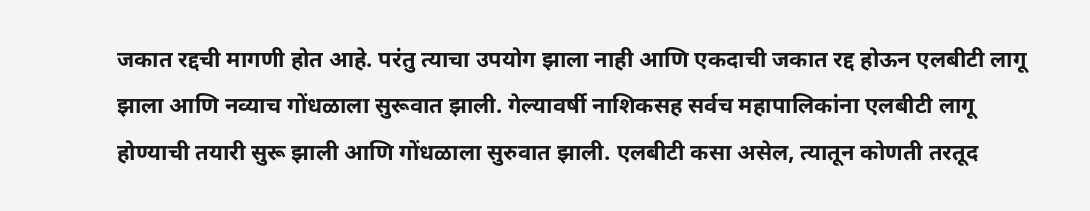जकात रद्दची मागणी होत आहे. परंतु त्याचा उपयोग झाला नाही आणि एकदाची जकात रद्द होऊन एलबीटी लागू झाला आणि नव्याच गोंधळाला सुरूवात झाली. गेल्यावर्षी नाशिकसह सर्वच महापालिकांना एलबीटी लागू होण्याची तयारी सुरू झाली आणि गोंधळाला सुरुवात झाली. एलबीटी कसा असेल, त्यातून कोणती तरतूद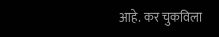आहे. कर चुकविला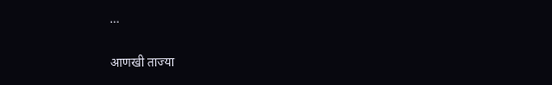…

आणखी ताज्या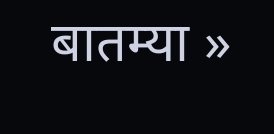बातम्या »